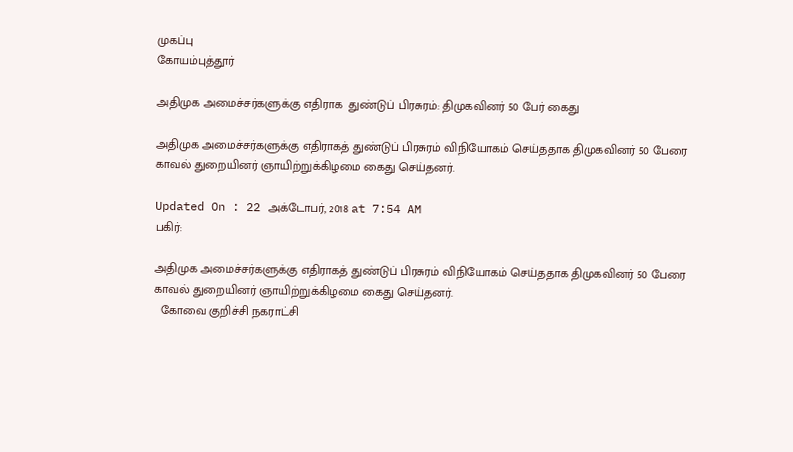முகப்பு
கோயம்புத்தூர்

அதிமுக அமைச்சர்களுக்கு எதிராக  துண்டுப் பிரசுரம்: திமுகவினர் 50 பேர் கைது

அதிமுக அமைச்சர்களுக்கு எதிராகத் துண்டுப் பிரசுரம் விநியோகம் செய்ததாக திமுகவினர் 50 பேரை காவல் துறையினர் ஞாயிற்றுக்கிழமை கைது செய்தனர்.

Updated On : 22 அக்டோபர், 2018 at 7:54 AM
பகிர்:

அதிமுக அமைச்சர்களுக்கு எதிராகத் துண்டுப் பிரசுரம் விநியோகம் செய்ததாக திமுகவினர் 50 பேரை காவல் துறையினர் ஞாயிற்றுக்கிழமை கைது செய்தனர்.
  கோவை குறிச்சி நகராட்சி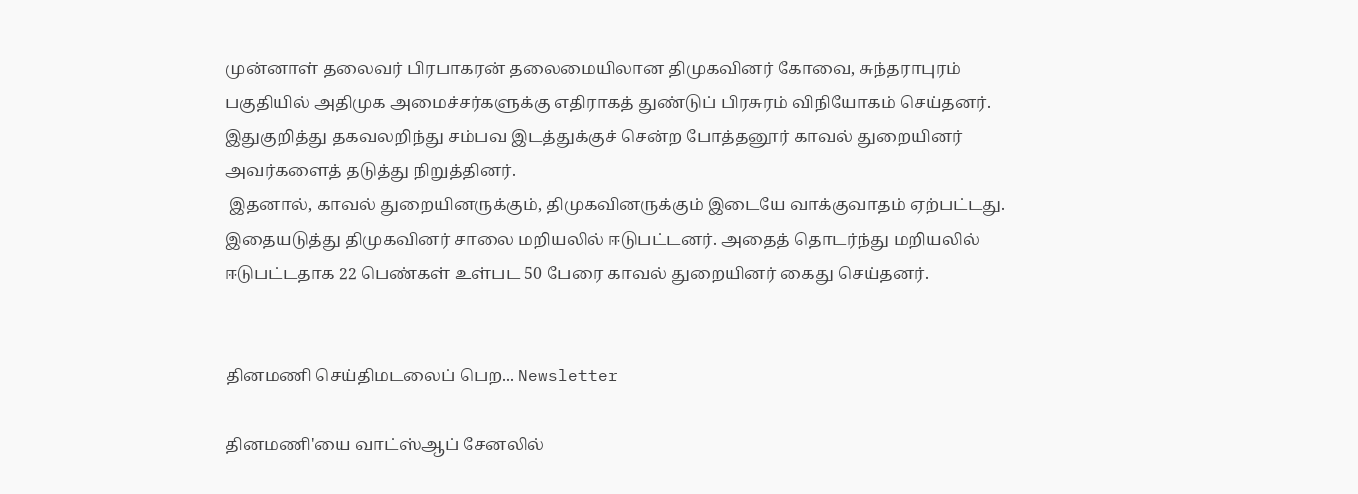முன்னாள் தலைவர் பிரபாகரன் தலைமையிலான திமுகவினர் கோவை, சுந்தராபுரம் பகுதியில் அதிமுக அமைச்சர்களுக்கு எதிராகத் துண்டுப் பிரசுரம் விநியோகம் செய்தனர்.
இதுகுறித்து தகவலறிந்து சம்பவ இடத்துக்குச் சென்ற போத்தனூர் காவல் துறையினர் அவர்களைத் தடுத்து நிறுத்தினர்.
 இதனால், காவல் துறையினருக்கும், திமுகவினருக்கும் இடையே வாக்குவாதம் ஏற்பட்டது. இதையடுத்து திமுகவினர் சாலை மறியலில் ஈடுபட்டனர். அதைத் தொடர்ந்து மறியலில் ஈடுபட்டதாக 22 பெண்கள் உள்பட 50 பேரை காவல் துறையினர் கைது செய்தனர்.


தினமணி செய்திமடலைப் பெற... Newsletter

தினமணி'யை வாட்ஸ்ஆப் சேனலில்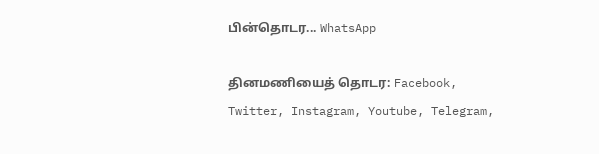பின்தொடர... WhatsApp

தினமணியைத் தொடர: Facebook, Twitter, Instagram, Youtube, Telegram,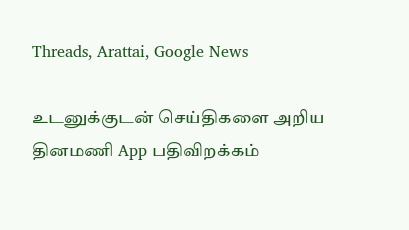Threads, Arattai, Google News

உடனுக்குடன் செய்திகளை அறிய தினமணி App பதிவிறக்கம்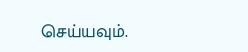செய்யவும்.